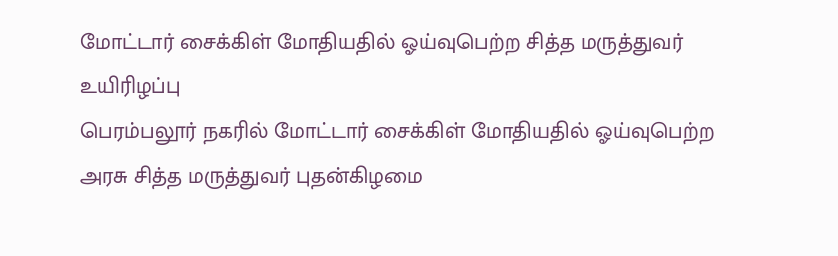மோட்டார் சைக்கிள் மோதியதில் ஓய்வுபெற்ற சித்த மருத்துவர் உயிரிழப்பு
பெரம்பலூர் நகரில் மோட்டார் சைக்கிள் மோதியதில் ஓய்வுபெற்ற அரசு சித்த மருத்துவர் புதன்கிழமை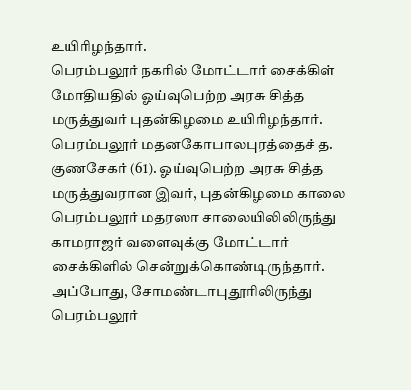உயிரிழந்தார்.
பெரம்பலூர் நகரில் மோட்டார் சைக்கிள் மோதியதில் ஓய்வுபெற்ற அரசு சித்த மருத்துவர் புதன்கிழமை உயிரிழந்தார்.
பெரம்பலூர் மதனகோபாலபுரத்தைச் த. குணசேகர் (61). ஓய்வுபெற்ற அரசு சித்த மருத்துவரான இவர், புதன்கிழமை காலை பெரம்பலூர் மதரஸா சாலையிலிலிருந்து காமராஜர் வளைவுக்கு மோட்டார் சைக்கிளில் சென்றுக்கொண்டிருந்தார்.
அப்போது, சோமண்டாபுதூரிலிருந்து பெரம்பலூர்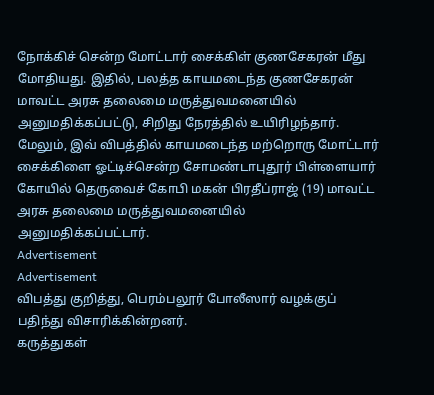நோக்கிச் சென்ற மோட்டார் சைக்கிள் குணசேகரன் மீது மோதியது. இதில், பலத்த காயமடைந்த குணசேகரன் மாவட்ட அரசு தலைமை மருத்துவமனையில் அனுமதிக்கப்பட்டு, சிறிது நேரத்தில் உயிரிழந்தார். மேலும், இவ் விபத்தில் காயமடைந்த மற்றொரு மோட்டார் சைக்கிளை ஓட்டிச்சென்ற சோமண்டாபுதூர் பிள்ளையார் கோயில் தெருவைச் கோபி மகன் பிரதீப்ராஜ் (19) மாவட்ட அரசு தலைமை மருத்துவமனையில் அனுமதிக்கப்பட்டார்.
Advertisement
Advertisement
விபத்து குறித்து, பெரம்பலூர் போலீஸார் வழக்குப் பதிந்து விசாரிக்கின்றனர்.
கருத்துகள்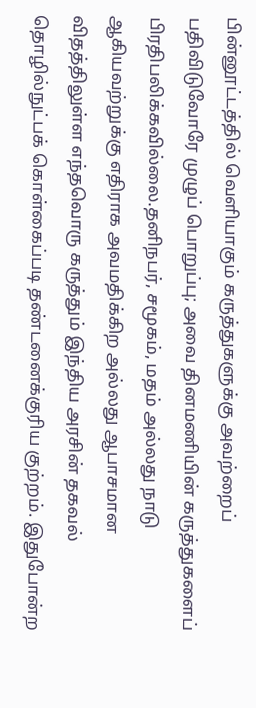பின்னூட்டத்தில் வெளியாகும் கருத்துகளுக்கு அவற்றைப் பதிவிடுவோரே முழுப் பொறுப்பு; அவை தினமணியின் கருத்துகளைப் பிரதிபலிக்கவில்லை.தனிநபர், சமூகம், மதம் அல்லது நாடு ஆகியவற்றுக்கு எதிராக அவமதிக்கிற அல்லது ஆபாசமான விதத்திலுள்ள எந்தவொரு கருத்தும் இந்திய அரசின் தகவல் தொழில்நுட்பக் கொள்கைப்படி தண்டனைக்குரிய குற்றம். இதுபோன்ற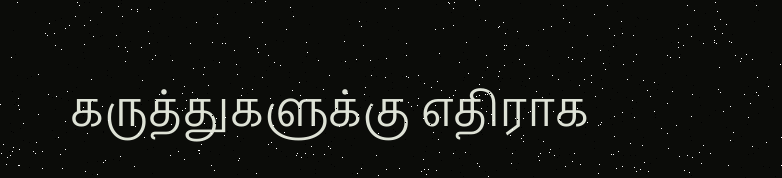கருத்துகளுக்கு எதிராக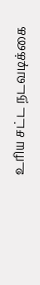உரிய சட்ட நடவடிக்கை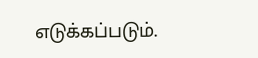எடுக்கப்படும்.